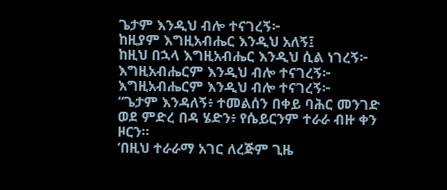ጌታም እንዲህ ብሎ ተናገረኝ፦
ከዚያም እግዚአብሔር እንዲህ አለኝ፤
ከዚህ በኋላ እግዚአብሔር እንዲህ ሲል ነገረኝ፦
እግዚአብሔርም እንዲህ ብሎ ተናገረኝ፦
እግዚአብሔርም እንዲህ ብሎ ተናገረኝ፦
“ጌታም እንዳለኝ፥ ተመልሰን በቀይ ባሕር መንገድ ወደ ምድረ በዳ ሄድን፥ የሴይርንም ተራራ ብዙ ቀን ዞርን።
‘በዚህ ተራራማ አገር ለረጅም ጊዜ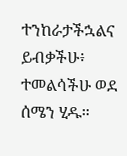ተንከራታችኋልና ይብቃችሁ፥ ተመልሳችሁ ወደ ሰሜን ሂዱ።